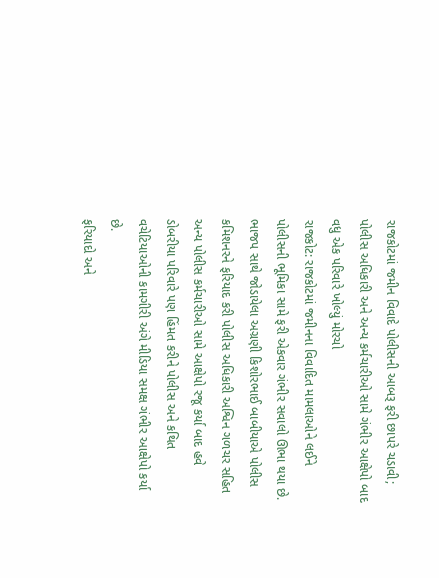રાજકોટમાં જમીન વિવાદે પોલીસની આબરૂ ફરી છાપરે ચડાવી; પોલીસ અધિકારી અને અન્ય કર્મચારીઓ સામે ગંભીર આક્ષેપો બાદ વધુ એક પરિવારે ખોલ્યું મોરચો
રાજકોટ: રાજકોટમાં જમીનના વિવાદિત મામલાઓને લઈને પોલીસની ભૂમિકા સામે ફરી એકવાર ગંભીર સવાલો ઊભા થયા છે. ભાજપ સાથે જોડાયેલા અગ્રણી કિશોરભાઈ બાબીયાએ પોલીસ કમિશનરને ફરિયાદ કરી પોલીસ અધિકારી અશ્વિન ગળચર સહિત અન્ય પોલીસ કર્મચારીઓ સામે આક્ષેપો રજૂ કર્યા બાદ હવે ડોબરીયા પરિવારે પણ હિંમત કરીને પોલીસ અને કથિત વચેટિયાઓની કામગીરી અંગે મીડિયા સમક્ષ ગંભીર આક્ષેપો કર્યા છે.
ફરિયાદો અને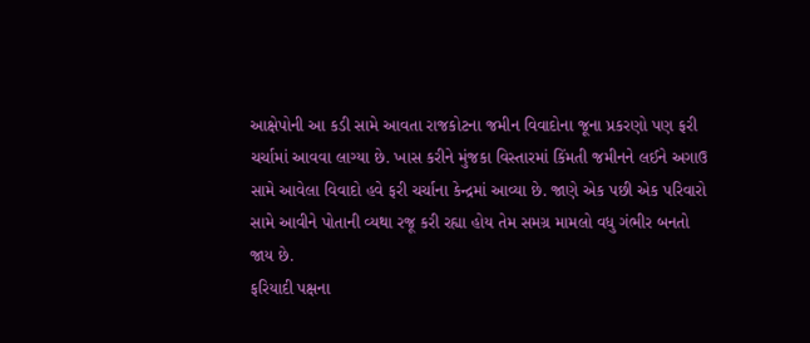આક્ષેપોની આ કડી સામે આવતા રાજકોટના જમીન વિવાદોના જૂના પ્રકરણો પણ ફરી ચર્ચામાં આવવા લાગ્યા છે. ખાસ કરીને મુંજકા વિસ્તારમાં કિંમતી જમીનને લઈને અગાઉ સામે આવેલા વિવાદો હવે ફરી ચર્ચાના કેન્દ્રમાં આવ્યા છે. જાણે એક પછી એક પરિવારો સામે આવીને પોતાની વ્યથા રજૂ કરી રહ્યા હોય તેમ સમગ્ર મામલો વધુ ગંભીર બનતો જાય છે.
ફરિયાદી પક્ષના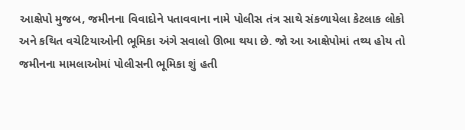આક્ષેપો મુજબ, જમીનના વિવાદોને પતાવવાના નામે પોલીસ તંત્ર સાથે સંકળાયેલા કેટલાક લોકો અને કથિત વચેટિયાઓની ભૂમિકા અંગે સવાલો ઊભા થયા છે. જો આ આક્ષેપોમાં તથ્ય હોય તો જમીનના મામલાઓમાં પોલીસની ભૂમિકા શું હતી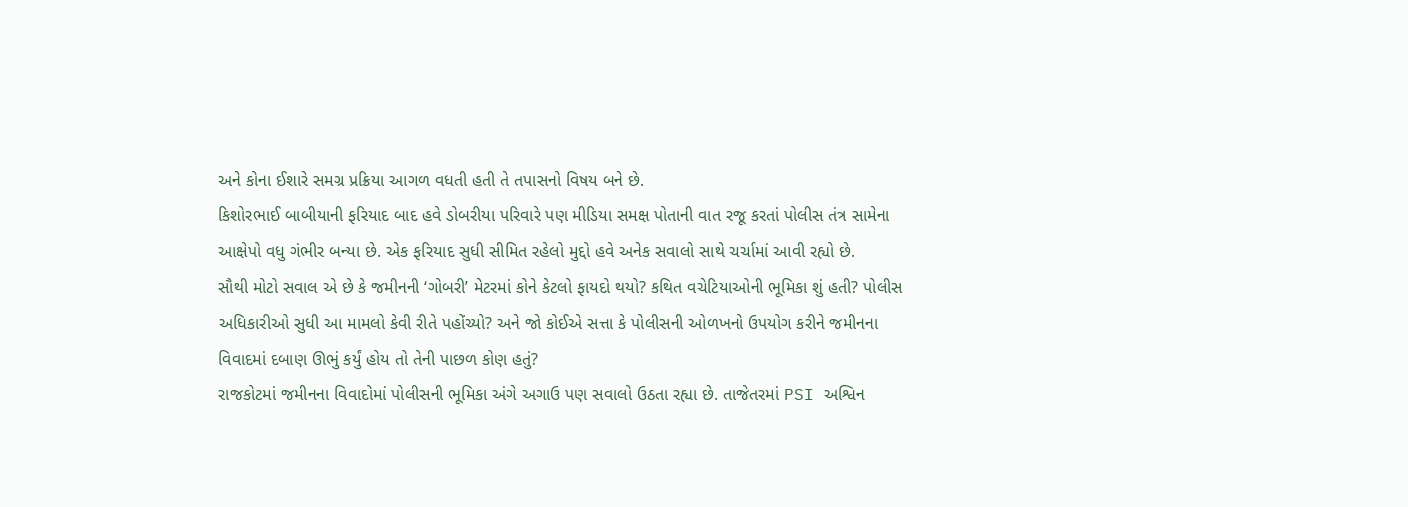અને કોના ઈશારે સમગ્ર પ્રક્રિયા આગળ વધતી હતી તે તપાસનો વિષય બને છે.
કિશોરભાઈ બાબીયાની ફરિયાદ બાદ હવે ડોબરીયા પરિવારે પણ મીડિયા સમક્ષ પોતાની વાત રજૂ કરતાં પોલીસ તંત્ર સામેના આક્ષેપો વધુ ગંભીર બન્યા છે. એક ફરિયાદ સુધી સીમિત રહેલો મુદ્દો હવે અનેક સવાલો સાથે ચર્ચામાં આવી રહ્યો છે.
સૌથી મોટો સવાલ એ છે કે જમીનની ‘ગોબરી’ મેટરમાં કોને કેટલો ફાયદો થયો? કથિત વચેટિયાઓની ભૂમિકા શું હતી? પોલીસ અધિકારીઓ સુધી આ મામલો કેવી રીતે પહોંચ્યો? અને જો કોઈએ સત્તા કે પોલીસની ઓળખનો ઉપયોગ કરીને જમીનના વિવાદમાં દબાણ ઊભું કર્યું હોય તો તેની પાછળ કોણ હતું?
રાજકોટમાં જમીનના વિવાદોમાં પોલીસની ભૂમિકા અંગે અગાઉ પણ સવાલો ઉઠતા રહ્યા છે. તાજેતરમાં PSI અશ્વિન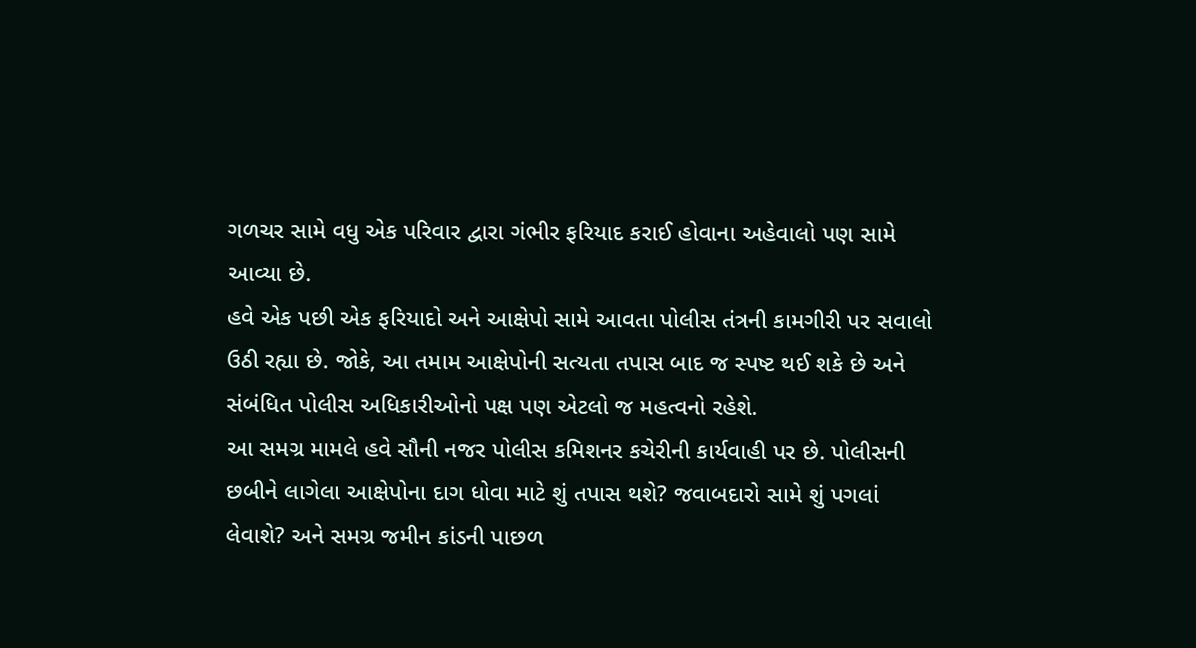ગળચર સામે વધુ એક પરિવાર દ્વારા ગંભીર ફરિયાદ કરાઈ હોવાના અહેવાલો પણ સામે આવ્યા છે.
હવે એક પછી એક ફરિયાદો અને આક્ષેપો સામે આવતા પોલીસ તંત્રની કામગીરી પર સવાલો ઉઠી રહ્યા છે. જોકે, આ તમામ આક્ષેપોની સત્યતા તપાસ બાદ જ સ્પષ્ટ થઈ શકે છે અને સંબંધિત પોલીસ અધિકારીઓનો પક્ષ પણ એટલો જ મહત્વનો રહેશે.
આ સમગ્ર મામલે હવે સૌની નજર પોલીસ કમિશનર કચેરીની કાર્યવાહી પર છે. પોલીસની છબીને લાગેલા આક્ષેપોના દાગ ધોવા માટે શું તપાસ થશે? જવાબદારો સામે શું પગલાં લેવાશે? અને સમગ્ર જમીન કાંડની પાછળ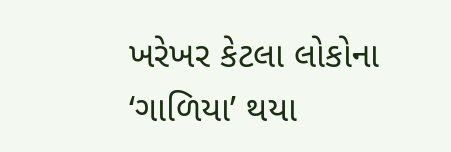ખરેખર કેટલા લોકોના ‘ગાળિયા’ થયા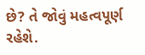છે? તે જોવું મહત્વપૂર્ણ રહેશે.